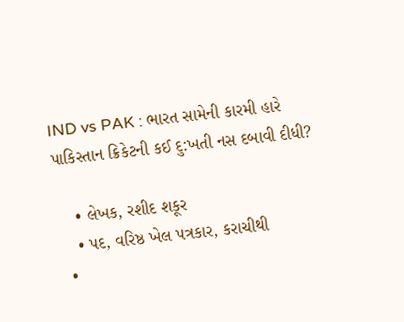IND vs PAK : ભારત સામેની કારમી હારે પાકિસ્તાન ક્રિકેટની કઈ દુ:ખતી નસ દબાવી દીધી?

    • લેખક, રશીદ શકૂર
    • પદ, વરિષ્ઠ ખેલ પત્રકાર, કરાચીથી
  •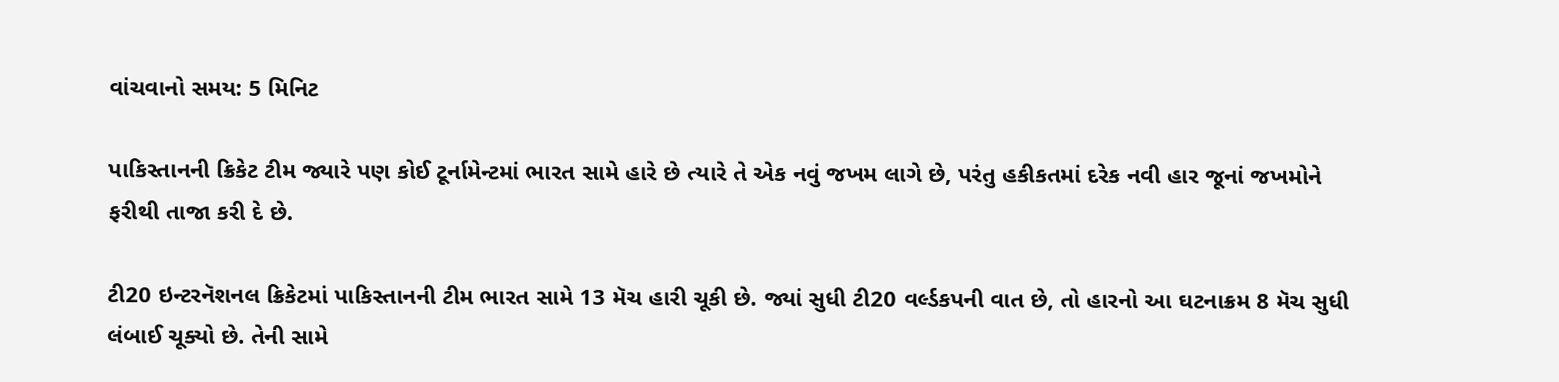વાંચવાનો સમય: 5 મિનિટ

પાકિસ્તાનની ક્રિકેટ ટીમ જ્યારે પણ કોઈ ટૂર્નામેન્ટમાં ભારત સામે હારે છે ત્યારે તે એક નવું જખમ લાગે છે, પરંતુ હકીકતમાં દરેક નવી હાર‌ જૂનાં જખમોને ફરીથી તાજા કરી દે છે.

ટી20 ઇન્ટરનૅશનલ ક્રિકેટમાં પાકિસ્તાનની ટીમ ભારત સામે 13 મૅચ હારી ચૂકી છે. જ્યાં સુધી ટી20 વર્લ્ડકપની વાત છે, તો હારનો આ ઘટનાક્રમ 8 મૅચ સુધી લંબાઈ ચૂક્યો છે. તેની સામે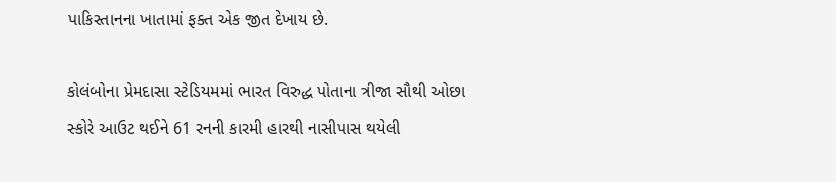પાકિસ્તાનના ખાતામાં ફક્ત એક જીત દેખાય છે.

કોલંબોના પ્રેમદાસા સ્ટેડિયમમાં ભારત વિરુદ્ધ પોતાના ત્રીજા સૌથી ઓછા સ્કોરે આઉટ થઈને 61 રનની કારમી હારથી નાસીપાસ થયેલી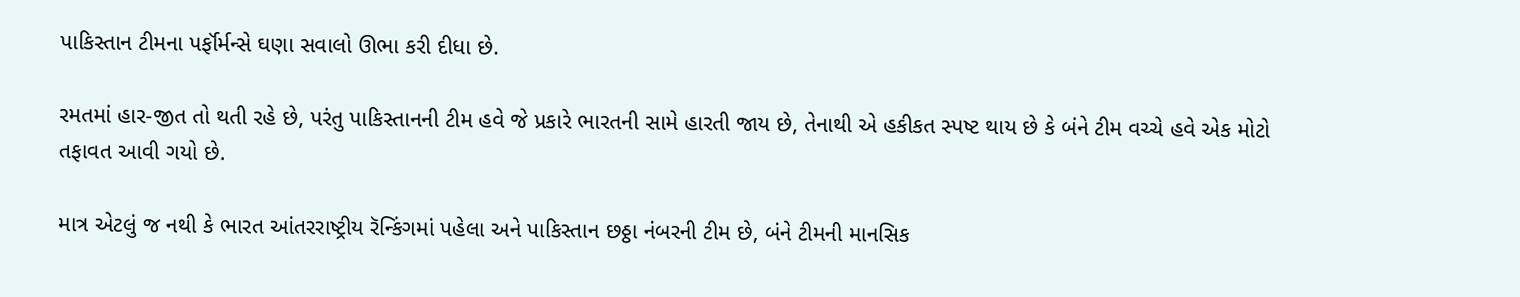પાકિસ્તાન ટીમના પર્ફૉર્મન્સે ઘણા સવાલો ઊભા કરી દીધા છે.

રમતમાં હાર-જીત તો થતી રહે છે, પરંતુ પાકિસ્તાનની ટીમ હવે જે પ્રકારે ભારતની સામે હારતી જાય છે, તેનાથી એ હકીકત સ્પષ્ટ થાય છે કે બંને ટીમ વચ્ચે હવે એક મોટો તફાવત આવી ગયો છે.

માત્ર એટલું જ નથી કે ભારત આંતરરાષ્ટ્રીય રૅન્કિંગમાં પહેલા અને પાકિસ્તાન છઠ્ઠા નંબરની ટીમ છે, બંને ટીમની માનસિક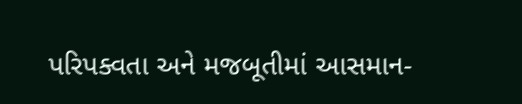પરિપક્વતા અને મજબૂતીમાં આસમાન-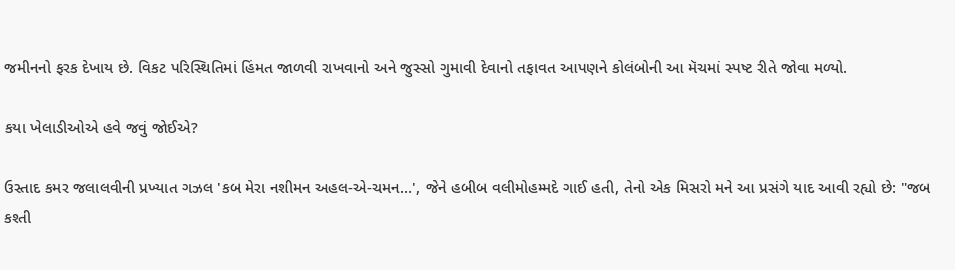જમીનનો ફરક દેખાય છે. વિકટ પરિસ્થિતિમાં હિંમત જાળવી રાખવાનો અને જુસ્સો ગુમાવી દેવાનો તફાવત આપણને કોલંબોની આ મૅચમાં સ્પષ્ટ રીતે જોવા મળ્યો.

કયા ખેલાડીઓએ હવે જવું જોઈએ?

ઉસ્તાદ કમર જલાલવીની પ્રખ્યાત ગઝલ 'કબ મેરા નશીમન અહલ-એ-ચમન…', જેને હબીબ વલીમોહમ્મદે ગાઈ હતી, તેનો એક મિસરો મને આ પ્રસંગે યાદ આવી રહ્યો છે: "જબ કશ્તી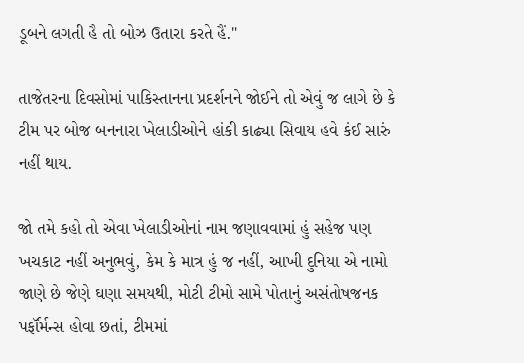ડૂબને લગતી હૈ તો બોઝ ઉતારા કરતે હૈં."

તાજેતરના દિવસોમાં પાકિસ્તાનના પ્રદર્શનને જોઈને તો એવું જ લાગે છે કે ટીમ પર બોજ બનનારા ખેલાડીઓને હાંકી કાઢ્યા સિવાય હવે કંઈ સારું નહીં થાય.

જો તમે કહો તો એવા ખેલાડીઓનાં નામ જણાવવામાં હું સહેજ પણ ખચકાટ નહીં અનુભવું, કેમ કે માત્ર હું જ નહીં, આખી દુનિયા એ નામો જાણે છે જેણે ઘણા સમયથી, મોટી ટીમો સામે પોતાનું અસંતોષજનક પર્ફૉર્મન્સ હોવા છતાં, ટીમમાં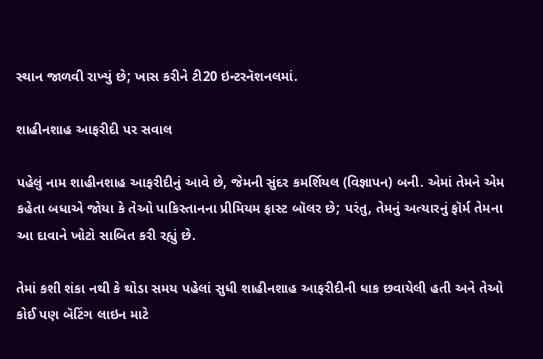સ્થાન જાળવી રાખ્યું છે; ખાસ કરીને ટી20 ઇન્ટરનૅશનલમાં.

શાહીનશાહ આફરીદી પર સવાલ

પહેલું નામ શાહીનશાહ આફરીદીનું આવે છે, જેમની સુંદર કમર્શિયલ (વિજ્ઞાપન) બની. એમાં તેમને એમ કહેતા બધાએ જોયા કે તેઓ પાકિસ્તાનના પ્રીમિયમ ફાસ્ટ બૉલર છે; પરંતુ, તેમનું અત્યારનું ફૉર્મ તેમના આ દાવાને ખોટો સાબિત કરી રહ્યું છે.

તેમાં કશી શંકા નથી કે થોડા સમય પહેલાં સુધી શાહીનશાહ આફરીદીની ધાક છવાયેલી હતી અને તેઓ કોઈ પણ બૅટિંગ લાઇન માટે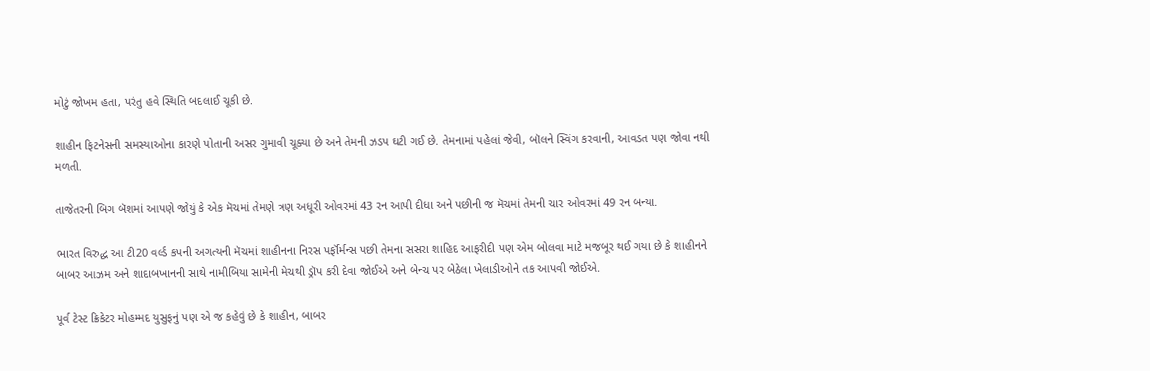મોટું જોખમ હતા, પરંતુ હવે સ્થિતિ બદલાઈ ચૂકી છે.

શાહીન ફિટનેસની સમસ્યાઓના કારણે પોતાની અસર ગુમાવી ચૂક્યા છે અને તેમની ઝડપ ઘટી ગઈ છે. તેમનામાં પહેલાં જેવી, બૉલને સ્વિંગ કરવાની, આવડત પણ જોવા નથી મળતી.

તાજેતરની બિગ બૅશમાં આપણે જોયું કે એક મૅચમાં તેમણે ત્રણ અધૂરી ઓવરમાં 43 રન આપી દીધા અને પછીની જ મૅચમાં તેમની ચાર ઓવરમાં 49 રન બન્યા.

ભારત વિરુદ્ધ આ ટી20 વર્લ્ડ કપની અગત્યની મૅચમાં શાહીનના નિરસ પર્ફૉર્મન્સ પછી તેમના સસરા શાહિદ આફરીદી પણ એમ બોલવા માટે મજબૂર થઈ ગયા છે કે શાહીનને બાબર આઝમ અને શાદાબખાનની સાથે નામીબિયા સામેની મેચથી ડ્રૉપ કરી દેવા જોઈએ અને બેન્ચ પર બેઠેલા ખેલાડીઓને તક આપવી જોઈએ.

પૂર્વ ટેસ્ટ ક્રિકેટર મોહમ્મદ યુસુફનું પણ એ જ કહેવું છે કે શાહીન, બાબર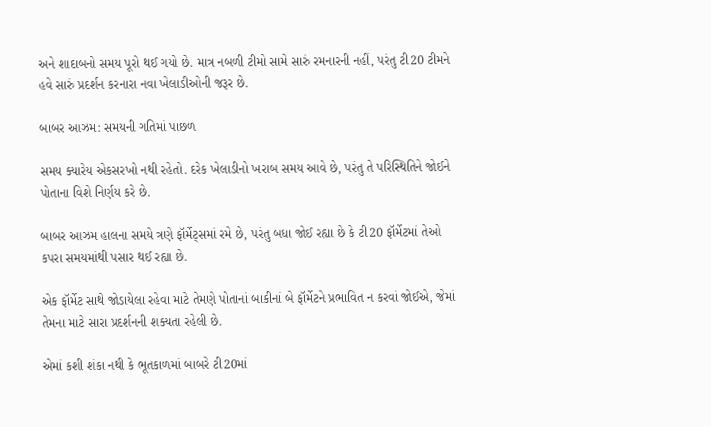અને શાદાબનો સમય પૂરો થઈ ગયો છે. માત્ર નબળી ટીમો સામે સારું રમનારની નહીં, પરંતુ ટી20 ટીમને હવે સારું પ્રદર્શન કરનારા નવા ખેલાડીઓની જરૂર છે.

બાબર આઝમ: સમયની ગતિમાં પાછળ

સમય ક્યારેય એકસરખો નથી રહેતો. દરેક ખેલાડીનો ખરાબ સમય આવે છે, પરંતુ તે પરિસ્થિતિને જોઈને પોતાના વિશે નિર્ણય કરે છે.

બાબર આઝમ હાલના સમયે ત્રણે ફૉર્મેટ્સમાં રમે છે, પરંતુ બધા જોઈ રહ્યા છે કે ટી20 ફૉર્મેટમાં તેઓ કપરા સમયમાંથી પસાર થઈ રહ્યા છે.

એક ફૉર્મેટ સાથે જોડાયેલા રહેવા માટે તેમણે પોતાનાં બાકીનાં બે ફૉર્મેટને પ્રભાવિત ન કરવાં જોઈએ, જેમાં તેમના માટે સારા પ્રદર્શનની શક્યતા રહેલી છે.

એમાં કશી શંકા નથી કે ભૂતકાળમાં બાબરે ટી20માં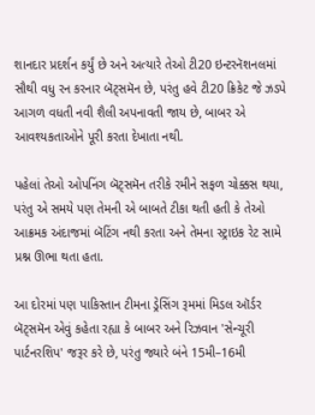શાનદાર પ્રદર્શન કર્યું છે અને અત્યારે તેઓ ટી20 ઇન્ટરનૅશનલમાં સૌથી વધુ રન કરનાર બૅટ્સમૅન છે, પરંતુ હવે ટી20 ક્રિકેટ જે ઝડપે આગળ વધતી નવી શૈલી અપનાવતી જાય છે, બાબર એ આવશ્યકતાઓને પૂરી કરતા દેખાતા નથી.

પહેલાં તેઓ ઓપનિંગ બૅટ્સમૅન તરીકે રમીને સફળ ચોક્કસ થયા, પરંતુ એ સમયે પણ તેમની એ બાબતે ટીકા થતી હતી કે તેઓ આક્રમક અંદાજમાં બૅટિંગ નથી કરતા અને તેમના સ્ટ્રાઇક રેટ સામે પ્રશ્ન ઊભા થતા હતા.

આ દોરમાં પણ પાકિસ્તાન ટીમના ડ્રેસિંગ રૂમમાં મિડલ ઑર્ડર બૅટ્સમૅન એવું કહેતા રહ્યા કે બાબર અને રિઝવાન 'સેન્ચૂરી પાર્ટનરશિપ' જરૂર કરે છે, પરંતુ જ્યારે બંને 15મી–16મી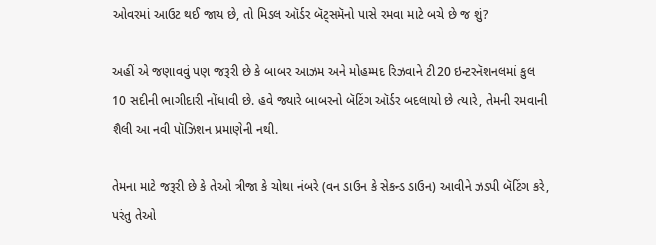ઓવરમાં આઉટ થઈ જાય છે, તો મિડલ ઑર્ડર બૅટ્સમૅનો પાસે રમવા માટે બચે છે જ શું?

અહીં એ જણાવવું પણ જરૂરી છે કે બાબર આઝમ અને મોહમ્મદ રિઝવાને ટી20 ઇન્ટરનૅશનલમાં કુલ 10 સદીની ભાગીદારી નોંધાવી છે. હવે જ્યારે બાબરનો બૅટિંગ ઑર્ડર બદલાયો છે ત્યારે, તેમની રમવાની શૈલી આ નવી પૉઝિશન પ્રમાણેની નથી.

તેમના માટે જરૂરી છે કે તેઓ ત્રીજા કે ચોથા નંબરે (વન ડાઉન કે સેકન્ડ ડાઉન) આવીને ઝડપી બૅટિંગ કરે, પરંતુ તેઓ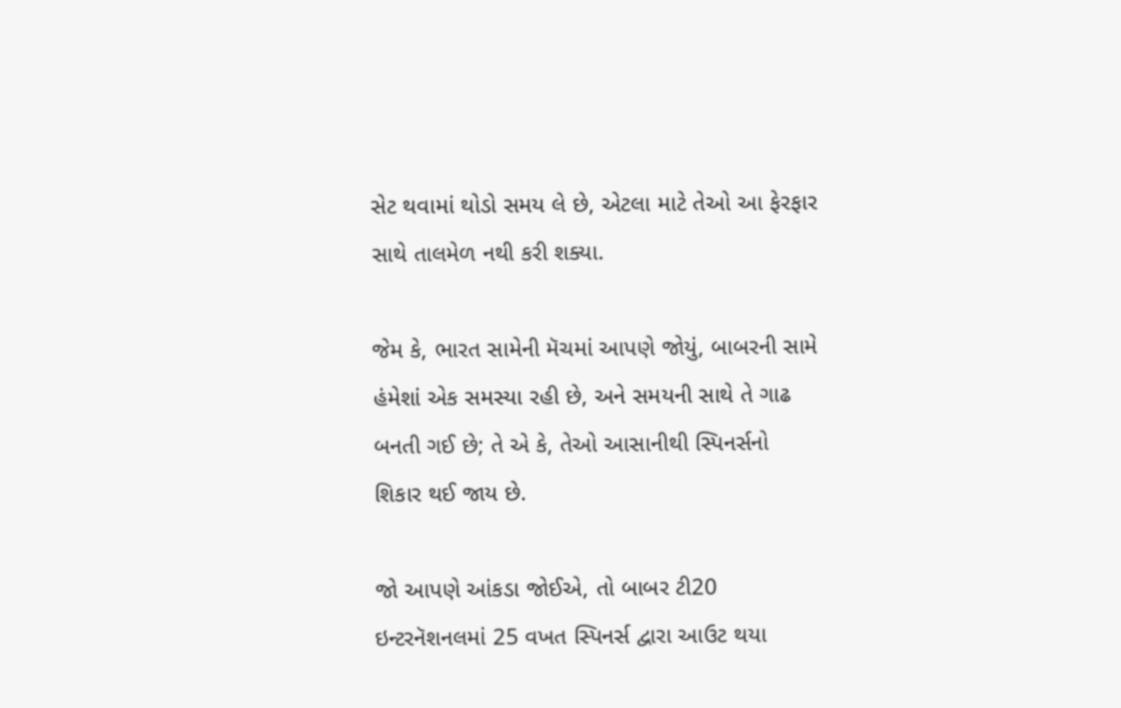સેટ થવામાં થોડો સમય લે છે, એટલા માટે તેઓ આ ફેરફાર સાથે તાલમેળ નથી કરી શક્યા.

જેમ કે, ભારત સામેની મૅચમાં આપણે જોયું, બાબરની સામે હંમેશાં એક સમસ્યા રહી છે, અને સમયની સાથે તે ગાઢ બનતી ગઈ છે; તે એ કે, તેઓ આસાનીથી સ્પિનર્સનો શિકાર થઈ જાય છે.

જો આપણે આંકડા જોઈએ, તો બાબર ટી20 ઇન્ટરનૅશનલમાં 25 વખત સ્પિનર્સ દ્વારા આઉટ થયા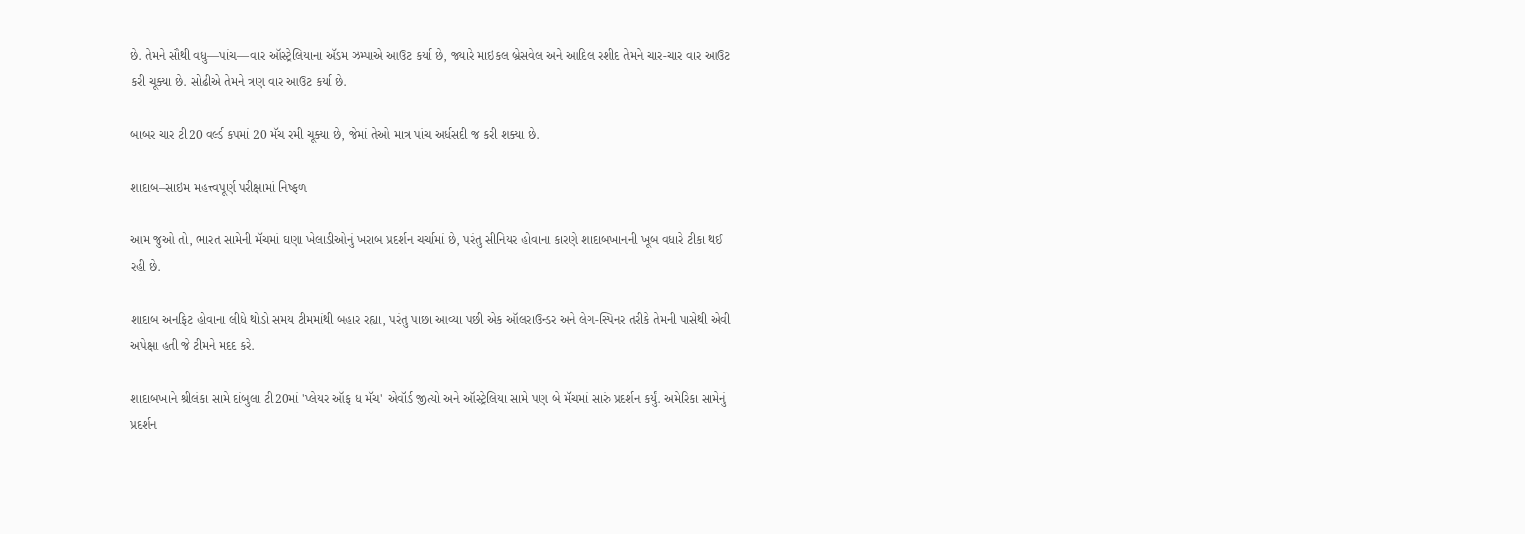છે. તેમને સૌથી વધુ—પાંચ—વાર ઑસ્ટ્રેલિયાના ઍડમ ઝમ્પાએ આઉટ કર્યા છે, જ્યારે માઇકલ બ્રેસવેલ અને આદિલ રશીદ તેમને ચાર-ચાર વાર આઉટ કરી ચૂક્યા છે. સોઢીએ તેમને ત્રણ વાર આઉટ કર્યા છે.

બાબર ચાર ટી20 વર્લ્ડ કપમાં 20 મૅચ રમી ચૂક્યા છે, જેમાં તેઓ માત્ર પાંચ અર્ધસદી જ કરી શક્યા છે.

શાદાબ–સાઇમ મહત્ત્વપૂર્ણ પરીક્ષામાં નિષ્ફળ

આમ જુઓ તો, ભારત સામેની મૅચમાં ઘણા ખેલાડીઓનું ખરાબ પ્રદર્શન ચર્ચામાં છે, પરંતુ સીનિયર હોવાના કારણે શાદાબખાનની ખૂબ વધારે ટીકા થઈ રહી છે.

શાદાબ અનફિટ હોવાના લીધે થોડો સમય ટીમમાંથી બહાર રહ્યા, પરંતુ પાછા આવ્યા પછી એક ઑલરાઉન્ડર અને લેગ-સ્પિનર તરીકે તેમની પાસેથી એવી અપેક્ષા હતી જે ટીમને મદદ કરે.

શાદાબખાને શ્રીલંકા સામે દાંબુલા ટી20માં 'પ્લેયર ઑફ ધ મૅચ' એવૉર્ડ જીત્યો અને ઑસ્ટ્રેલિયા સામે પણ બે મૅચમાં સારું પ્રદર્શન કર્યું. અમેરિકા સામેનું પ્રદર્શન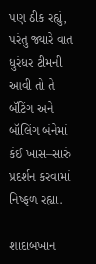પણ ઠીક રહ્યું, પરંતુ જ્યારે વાત ધુરંધર ટીમની આવી તો તે બૅટિંગ અને બૉલિંગ બંનેમાં કંઈ ખાસ–સારું પ્રદર્શન કરવામાં નિષ્ફળ રહ્યા.

શાદાબખાન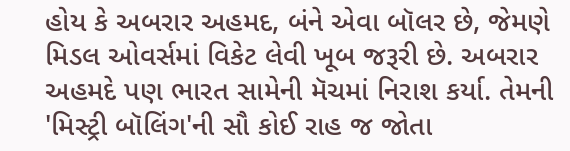હોય કે અબરાર અહમદ, બંને એવા બૉલર છે, જેમણે મિડલ ઓવર્સમાં વિકેટ લેવી ખૂબ જરૂરી છે. અબરાર અહમદે પણ ભારત સામેની મૅચમાં નિરાશ કર્યા. તેમની 'મિસ્ટ્રી બૉલિંગ'ની સૌ કોઈ રાહ જ જોતા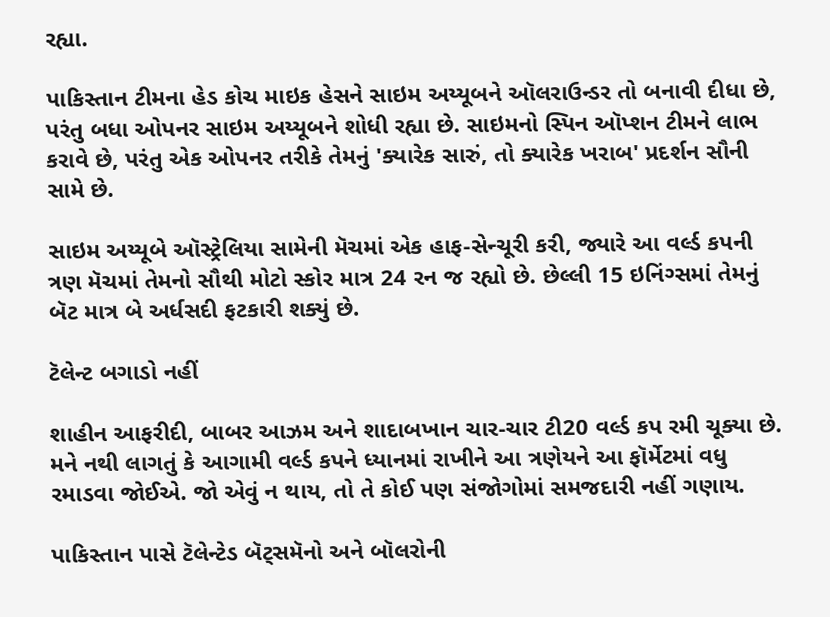રહ્યા.

પાકિસ્તાન ટીમના હેડ કોચ માઇક હેસને સાઇમ અય્યૂબને ઑલરાઉન્ડર તો બનાવી દીધા છે, પરંતુ બધા ઓપનર સાઇમ અય્યૂબને શોધી રહ્યા છે. સાઇમનો સ્પિન ઑપ્શન ટીમને લાભ કરાવે છે, પરંતુ એક ઓપનર તરીકે તેમનું 'ક્યારેક સારું, તો ક્યારેક ખરાબ' પ્રદર્શન સૌની સામે છે.

સાઇમ અય્યૂબે ઑસ્ટ્રેલિયા સામેની મૅચમાં એક હાફ-સેન્ચૂરી કરી, જ્યારે આ વર્લ્ડ કપની ત્રણ મૅચમાં તેમનો સૌથી મોટો સ્કોર માત્ર 24 રન જ રહ્યો છે. છેલ્લી 15 ઇનિંગ્સમાં તેમનું બૅટ માત્ર બે અર્ધસદી ફટકારી શક્યું છે.

ટૅલેન્ટ બગાડો નહીં

શાહીન આફરીદી, બાબર આઝમ અને શાદાબખાન ચાર-ચાર ટી20 વર્લ્ડ કપ રમી ચૂક્યા છે. મને નથી લાગતું કે આગામી વર્લ્ડ કપને ધ્યાનમાં રાખીને આ ત્રણેયને આ ફૉર્મેટમાં વધુ રમાડવા જોઈએ. જો એવું ન થાય, તો તે કોઈ પણ સંજોગોમાં સમજદારી નહીં ગણાય.

પાકિસ્તાન પાસે ટૅલેન્ટેડ બૅટ્સમૅનો અને બૉલરોની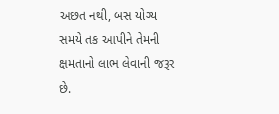અછત નથી, બસ યોગ્ય સમયે તક આપીને તેમની ક્ષમતાનો લાભ લેવાની જરૂર છે.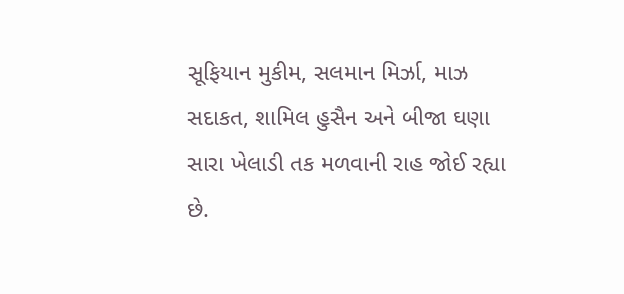સૂફિયાન મુકીમ, સલમાન મિર્ઝા, માઝ સદાકત, શામિલ હુસૈન અને બીજા ઘણા સારા ખેલાડી તક મળવાની રાહ જોઈ રહ્યા છે.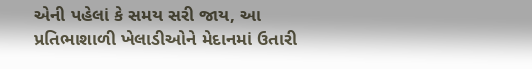એની પહેલાં કે સમય સરી જાય, આ પ્રતિભાશાળી ખેલાડીઓને મેદાનમાં ઉતારી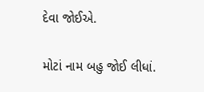દેવા જોઈએ.

મોટાં નામ બહુ જોઈ લીધાં.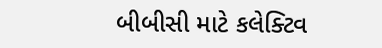બીબીસી માટે કલેક્ટિવ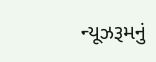ન્યૂઝરૂમનું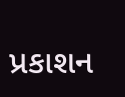પ્રકાશન